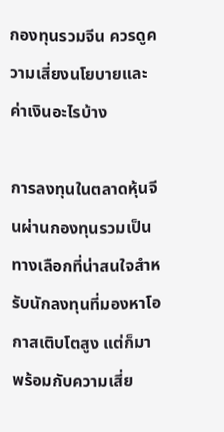กองทุนรวมจีน ควรดูความเสี่ยงนโยบายและค่าเงินอะไรบ้าง

การลงทุนในตลาดหุ้นจีนผ่านกองทุนรวมเป็นทางเลือกที่น่าสนใจสำหรับนักลงทุนที่มองหาโอกาสเติบโตสูง แต่ก็มาพร้อมกับความเสี่ย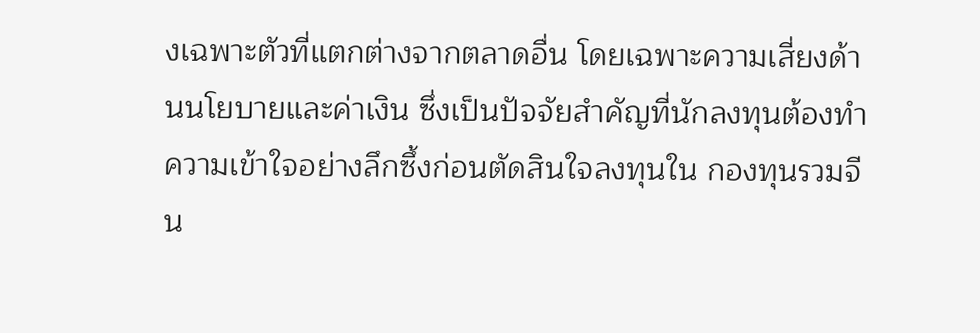งเฉพาะตัวที่แตกต่างจากตลาดอื่น โดยเฉพาะความเสี่ยงด้านนโยบายและค่าเงิน ซึ่งเป็นปัจจัยสำคัญที่นักลงทุนต้องทำความเข้าใจอย่างลึกซึ้งก่อนตัดสินใจลงทุนใน กองทุนรวมจีน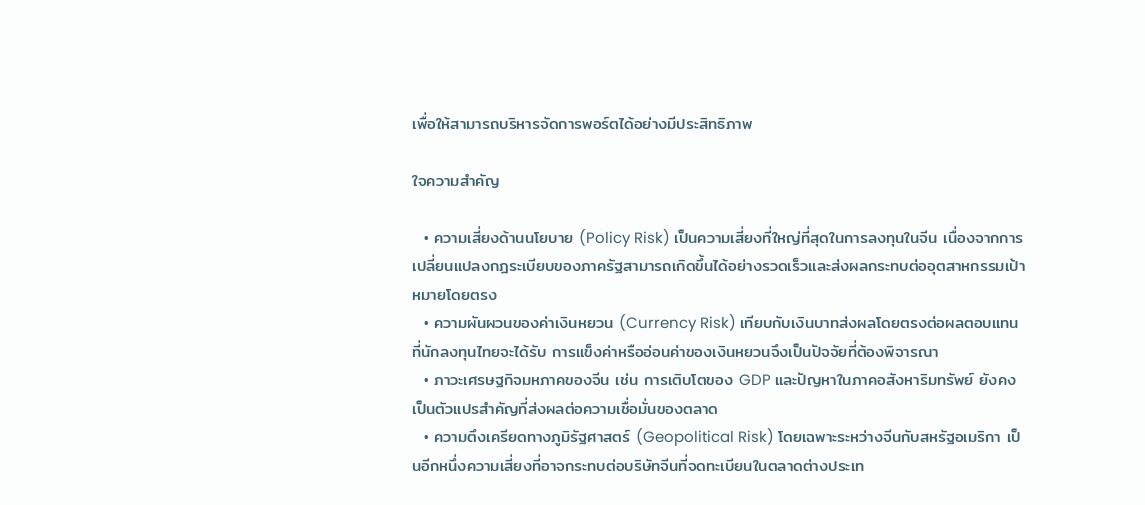เพื่อให้สามารถบริหารจัดการพอร์ตได้อย่างมีประสิทธิภาพ

ใจความสำคัญ

  • ความเสี่ยงด้านนโยบาย (Policy Risk) เป็นความเสี่ยงที่ใหญ่ที่สุดในการลงทุนในจีน เนื่องจากการเปลี่ยนแปลงกฎระเบียบของภาครัฐสามารถเกิดขึ้นได้อย่างรวดเร็วและส่งผลกระทบต่ออุตสาหกรรมเป้าหมายโดยตรง
  • ความผันผวนของค่าเงินหยวน (Currency Risk) เทียบกับเงินบาทส่งผลโดยตรงต่อผลตอบแทนที่นักลงทุนไทยจะได้รับ การแข็งค่าหรืออ่อนค่าของเงินหยวนจึงเป็นปัจจัยที่ต้องพิจารณา
  • ภาวะเศรษฐกิจมหภาคของจีน เช่น การเติบโตของ GDP และปัญหาในภาคอสังหาริมทรัพย์ ยังคงเป็นตัวแปรสำคัญที่ส่งผลต่อความเชื่อมั่นของตลาด
  • ความตึงเครียดทางภูมิรัฐศาสตร์ (Geopolitical Risk) โดยเฉพาะระหว่างจีนกับสหรัฐอเมริกา เป็นอีกหนึ่งความเสี่ยงที่อาจกระทบต่อบริษัทจีนที่จดทะเบียนในตลาดต่างประเท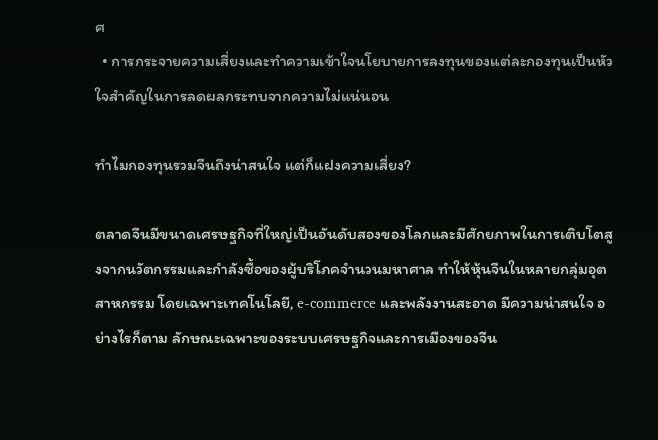ศ
  • การกระจายความเสี่ยงและทำความเข้าใจนโยบายการลงทุนของแต่ละกองทุนเป็นหัวใจสำคัญในการลดผลกระทบจากความไม่แน่นอน

ทำไมกองทุนรวมจีนถึงน่าสนใจ แต่ก็แฝงความเสี่ยง?

ตลาดจีนมีขนาดเศรษฐกิจที่ใหญ่เป็นอันดับสองของโลกและมีศักยภาพในการเติบโตสูงจากนวัตกรรมและกำลังซื้อของผู้บริโภคจำนวนมหาศาล ทำให้หุ้นจีนในหลายกลุ่มอุตสาหกรรม โดยเฉพาะเทคโนโลยี, e-commerce และพลังงานสะอาด มีความน่าสนใจ อย่างไรก็ตาม ลักษณะเฉพาะของระบบเศรษฐกิจและการเมืองของจีน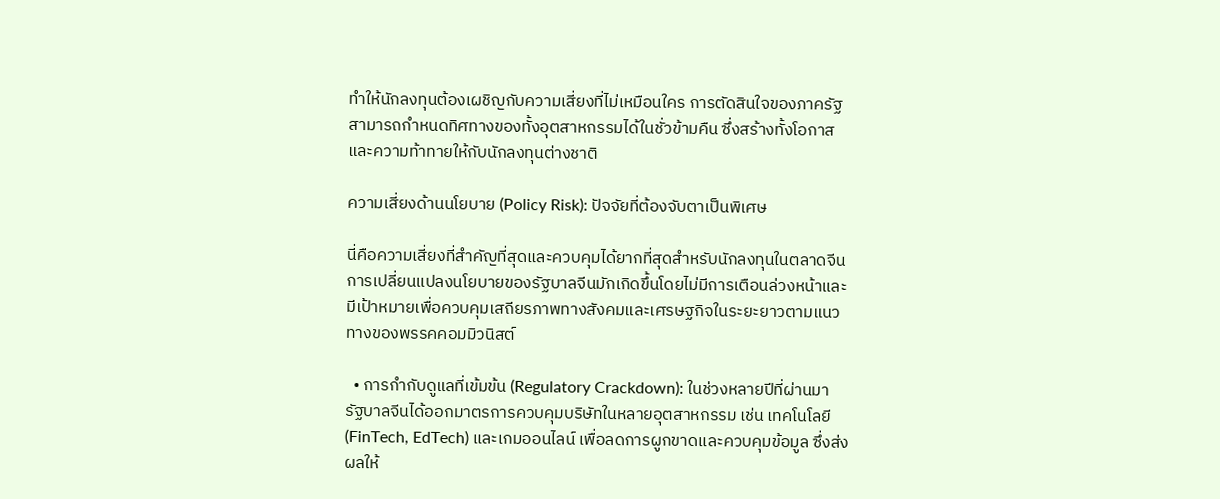ทำให้นักลงทุนต้องเผชิญกับความเสี่ยงที่ไม่เหมือนใคร การตัดสินใจของภาครัฐสามารถกำหนดทิศทางของทั้งอุตสาหกรรมได้ในชั่วข้ามคืน ซึ่งสร้างทั้งโอกาสและความท้าทายให้กับนักลงทุนต่างชาติ

ความเสี่ยงด้านนโยบาย (Policy Risk): ปัจจัยที่ต้องจับตาเป็นพิเศษ

นี่คือความเสี่ยงที่สำคัญที่สุดและควบคุมได้ยากที่สุดสำหรับนักลงทุนในตลาดจีน การเปลี่ยนแปลงนโยบายของรัฐบาลจีนมักเกิดขึ้นโดยไม่มีการเตือนล่วงหน้าและมีเป้าหมายเพื่อควบคุมเสถียรภาพทางสังคมและเศรษฐกิจในระยะยาวตามแนวทางของพรรคคอมมิวนิสต์

  • การกำกับดูแลที่เข้มข้น (Regulatory Crackdown): ในช่วงหลายปีที่ผ่านมา รัฐบาลจีนได้ออกมาตรการควบคุมบริษัทในหลายอุตสาหกรรม เช่น เทคโนโลยี (FinTech, EdTech) และเกมออนไลน์ เพื่อลดการผูกขาดและควบคุมข้อมูล ซึ่งส่งผลให้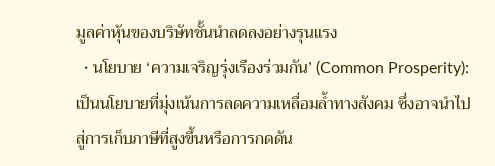มูลค่าหุ้นของบริษัทชั้นนำลดลงอย่างรุนแรง
  • นโยบาย ‘ความเจริญรุ่งเรืองร่วมกัน’ (Common Prosperity): เป็นนโยบายที่มุ่งเน้นการลดความเหลื่อมล้ำทางสังคม ซึ่งอาจนำไปสู่การเก็บภาษีที่สูงขึ้นหรือการกดดัน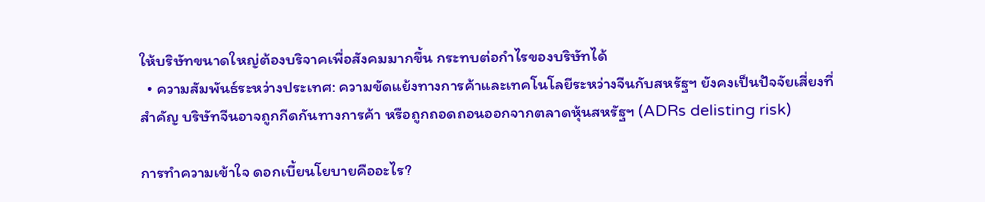ให้บริษัทขนาดใหญ่ต้องบริจาคเพื่อสังคมมากขึ้น กระทบต่อกำไรของบริษัทได้
  • ความสัมพันธ์ระหว่างประเทศ: ความขัดแย้งทางการค้าและเทคโนโลยีระหว่างจีนกับสหรัฐฯ ยังคงเป็นปัจจัยเสี่ยงที่สำคัญ บริษัทจีนอาจถูกกีดกันทางการค้า หรือถูกถอดถอนออกจากตลาดหุ้นสหรัฐฯ (ADRs delisting risk)

การทำความเข้าใจ ดอกเบี้ยนโยบายคืออะไร?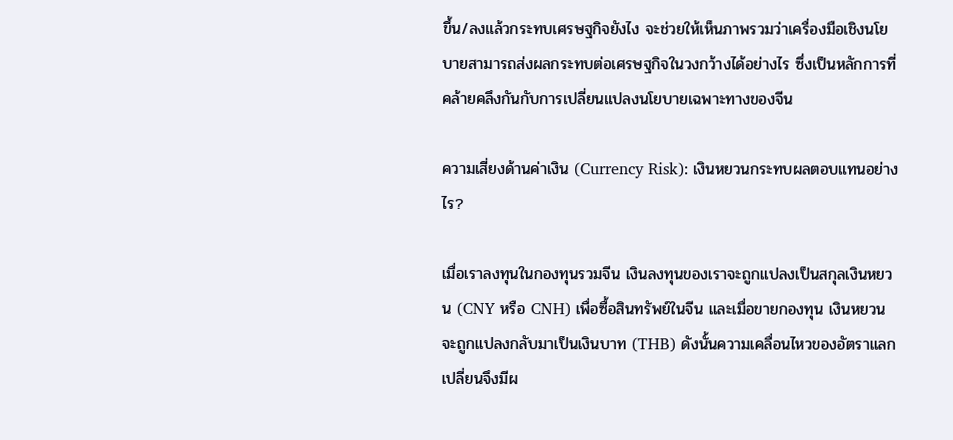ขึ้น/ลงแล้วกระทบเศรษฐกิจยังไง จะช่วยให้เห็นภาพรวมว่าเครื่องมือเชิงนโยบายสามารถส่งผลกระทบต่อเศรษฐกิจในวงกว้างได้อย่างไร ซึ่งเป็นหลักการที่คล้ายคลึงกันกับการเปลี่ยนแปลงนโยบายเฉพาะทางของจีน

ความเสี่ยงด้านค่าเงิน (Currency Risk): เงินหยวนกระทบผลตอบแทนอย่างไร?

เมื่อเราลงทุนในกองทุนรวมจีน เงินลงทุนของเราจะถูกแปลงเป็นสกุลเงินหยวน (CNY หรือ CNH) เพื่อซื้อสินทรัพย์ในจีน และเมื่อขายกองทุน เงินหยวนจะถูกแปลงกลับมาเป็นเงินบาท (THB) ดังนั้นความเคลื่อนไหวของอัตราแลกเปลี่ยนจึงมีผ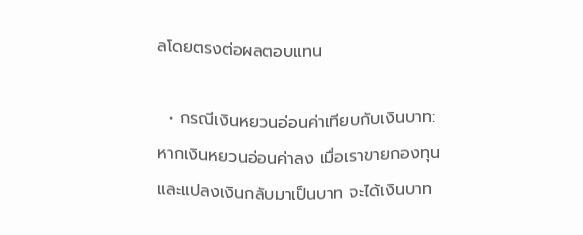ลโดยตรงต่อผลตอบแทน

  • กรณีเงินหยวนอ่อนค่าเทียบกับเงินบาท: หากเงินหยวนอ่อนค่าลง เมื่อเราขายกองทุนและแปลงเงินกลับมาเป็นบาท จะได้เงินบาท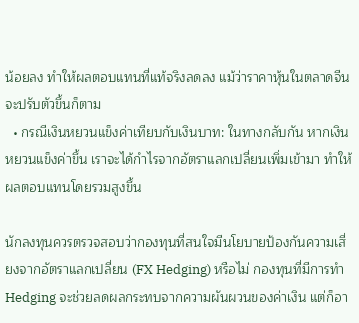น้อยลง ทำให้ผลตอบแทนที่แท้จริงลดลง แม้ว่าราคาหุ้นในตลาดจีนจะปรับตัวขึ้นก็ตาม
  • กรณีเงินหยวนแข็งค่าเทียบกับเงินบาท: ในทางกลับกัน หากเงินหยวนแข็งค่าขึ้น เราจะได้กำไรจากอัตราแลกเปลี่ยนเพิ่มเข้ามา ทำให้ผลตอบแทนโดยรวมสูงขึ้น

นักลงทุนควรตรวจสอบว่ากองทุนที่สนใจมีนโยบายป้องกันความเสี่ยงจากอัตราแลกเปลี่ยน (FX Hedging) หรือไม่ กองทุนที่มีการทำ Hedging จะช่วยลดผลกระทบจากความผันผวนของค่าเงิน แต่ก็อา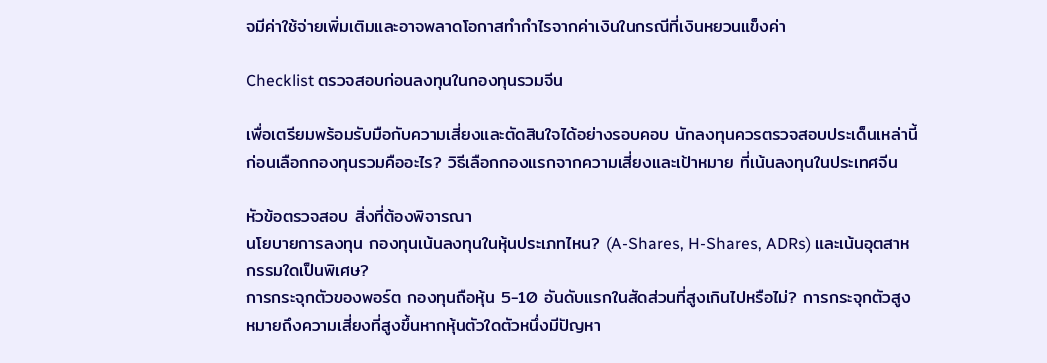จมีค่าใช้จ่ายเพิ่มเติมและอาจพลาดโอกาสทำกำไรจากค่าเงินในกรณีที่เงินหยวนแข็งค่า

Checklist ตรวจสอบก่อนลงทุนในกองทุนรวมจีน

เพื่อเตรียมพร้อมรับมือกับความเสี่ยงและตัดสินใจได้อย่างรอบคอบ นักลงทุนควรตรวจสอบประเด็นเหล่านี้ก่อนเลือกกองทุนรวมคืออะไร? วิธีเลือกกองแรกจากความเสี่ยงและเป้าหมาย ที่เน้นลงทุนในประเทศจีน

หัวข้อตรวจสอบ สิ่งที่ต้องพิจารณา
นโยบายการลงทุน กองทุนเน้นลงทุนในหุ้นประเภทไหน? (A-Shares, H-Shares, ADRs) และเน้นอุตสาหกรรมใดเป็นพิเศษ?
การกระจุกตัวของพอร์ต กองทุนถือหุ้น 5-10 อันดับแรกในสัดส่วนที่สูงเกินไปหรือไม่? การกระจุกตัวสูงหมายถึงความเสี่ยงที่สูงขึ้นหากหุ้นตัวใดตัวหนึ่งมีปัญหา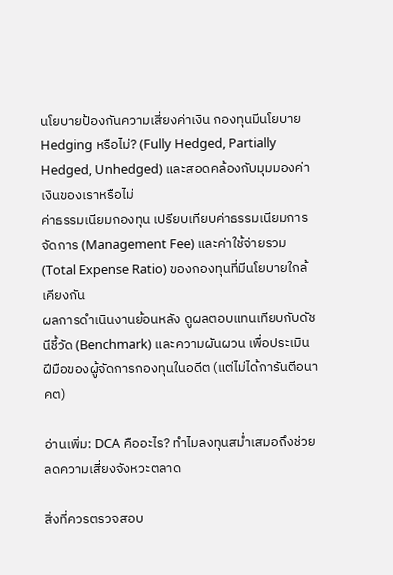นโยบายป้องกันความเสี่ยงค่าเงิน กองทุนมีนโยบาย Hedging หรือไม่? (Fully Hedged, Partially Hedged, Unhedged) และสอดคล้องกับมุมมองค่าเงินของเราหรือไม่
ค่าธรรมเนียมกองทุน เปรียบเทียบค่าธรรมเนียมการจัดการ (Management Fee) และค่าใช้จ่ายรวม (Total Expense Ratio) ของกองทุนที่มีนโยบายใกล้เคียงกัน
ผลการดำเนินงานย้อนหลัง ดูผลตอบแทนเทียบกับดัชนีชี้วัด (Benchmark) และความผันผวน เพื่อประเมินฝีมือของผู้จัดการกองทุนในอดีต (แต่ไม่ได้การันตีอนาคต)

อ่านเพิ่ม: DCA คืออะไร? ทำไมลงทุนสม่ำเสมอถึงช่วยลดความเสี่ยงจังหวะตลาด

สิ่งที่ควรตรวจสอบ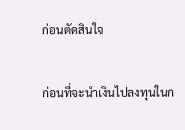ก่อนตัดสินใจ

ก่อนที่จะนำเงินไปลงทุนในก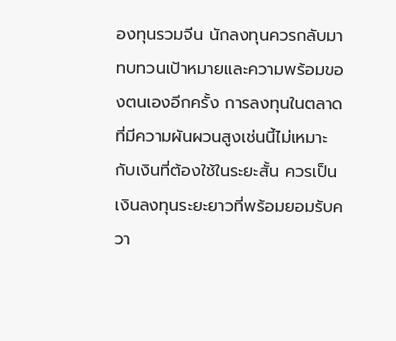องทุนรวมจีน นักลงทุนควรกลับมาทบทวนเป้าหมายและความพร้อมของตนเองอีกครั้ง การลงทุนในตลาดที่มีความผันผวนสูงเช่นนี้ไม่เหมาะกับเงินที่ต้องใช้ในระยะสั้น ควรเป็นเงินลงทุนระยะยาวที่พร้อมยอมรับควา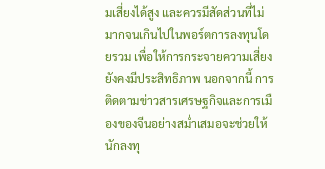มเสี่ยงได้สูง และควรมีสัดส่วนที่ไม่มากจนเกินไปในพอร์ตการลงทุนโดยรวม เพื่อให้การกระจายความเสี่ยงยังคงมีประสิทธิภาพ นอกจากนี้ การติดตามข่าวสารเศรษฐกิจและการเมืองของจีนอย่างสม่ำเสมอจะช่วยให้นักลงทุ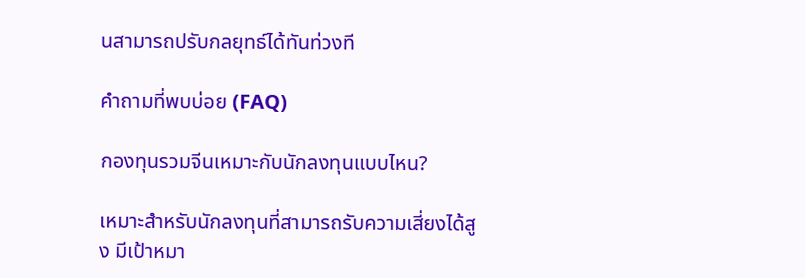นสามารถปรับกลยุทธ์ได้ทันท่วงที

คำถามที่พบบ่อย (FAQ)

กองทุนรวมจีนเหมาะกับนักลงทุนแบบไหน?

เหมาะสำหรับนักลงทุนที่สามารถรับความเสี่ยงได้สูง มีเป้าหมา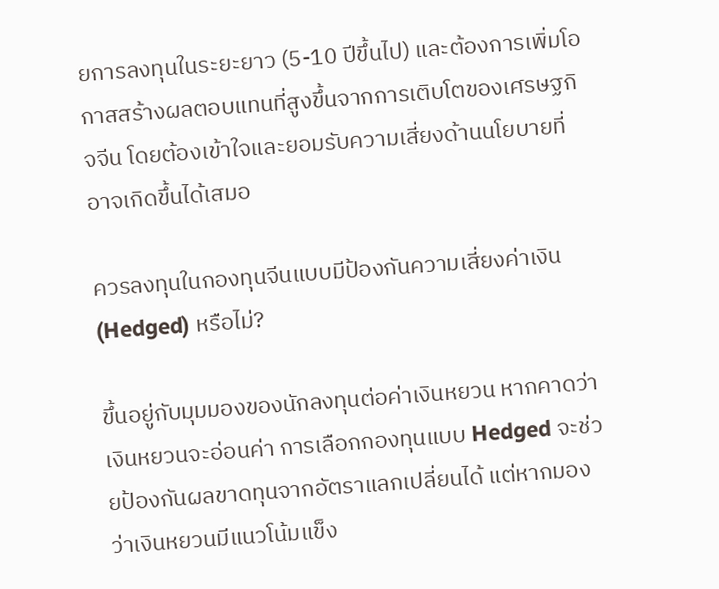ยการลงทุนในระยะยาว (5-10 ปีขึ้นไป) และต้องการเพิ่มโอกาสสร้างผลตอบแทนที่สูงขึ้นจากการเติบโตของเศรษฐกิจจีน โดยต้องเข้าใจและยอมรับความเสี่ยงด้านนโยบายที่อาจเกิดขึ้นได้เสมอ

ควรลงทุนในกองทุนจีนแบบมีป้องกันความเสี่ยงค่าเงิน (Hedged) หรือไม่?

ขึ้นอยู่กับมุมมองของนักลงทุนต่อค่าเงินหยวน หากคาดว่าเงินหยวนจะอ่อนค่า การเลือกกองทุนแบบ Hedged จะช่วยป้องกันผลขาดทุนจากอัตราแลกเปลี่ยนได้ แต่หากมองว่าเงินหยวนมีแนวโน้มแข็ง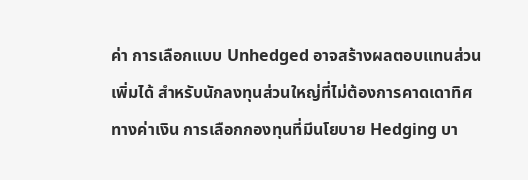ค่า การเลือกแบบ Unhedged อาจสร้างผลตอบแทนส่วนเพิ่มได้ สำหรับนักลงทุนส่วนใหญ่ที่ไม่ต้องการคาดเดาทิศทางค่าเงิน การเลือกกองทุนที่มีนโยบาย Hedging บา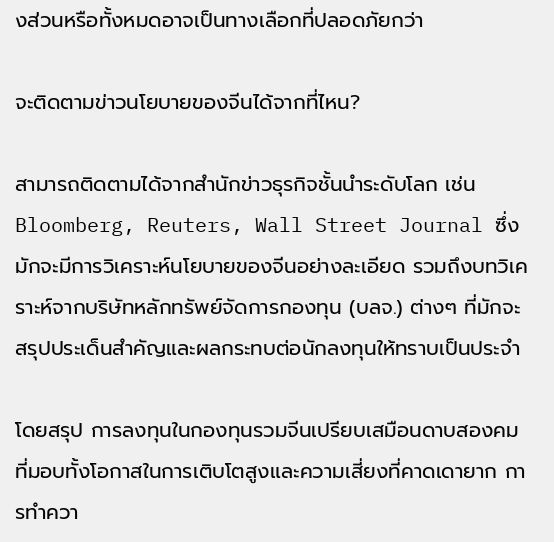งส่วนหรือทั้งหมดอาจเป็นทางเลือกที่ปลอดภัยกว่า

จะติดตามข่าวนโยบายของจีนได้จากที่ไหน?

สามารถติดตามได้จากสำนักข่าวธุรกิจชั้นนำระดับโลก เช่น Bloomberg, Reuters, Wall Street Journal ซึ่งมักจะมีการวิเคราะห์นโยบายของจีนอย่างละเอียด รวมถึงบทวิเคราะห์จากบริษัทหลักทรัพย์จัดการกองทุน (บลจ.) ต่างๆ ที่มักจะสรุปประเด็นสำคัญและผลกระทบต่อนักลงทุนให้ทราบเป็นประจำ

โดยสรุป การลงทุนในกองทุนรวมจีนเปรียบเสมือนดาบสองคมที่มอบทั้งโอกาสในการเติบโตสูงและความเสี่ยงที่คาดเดายาก การทำควา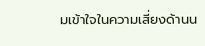มเข้าใจในความเสี่ยงด้านน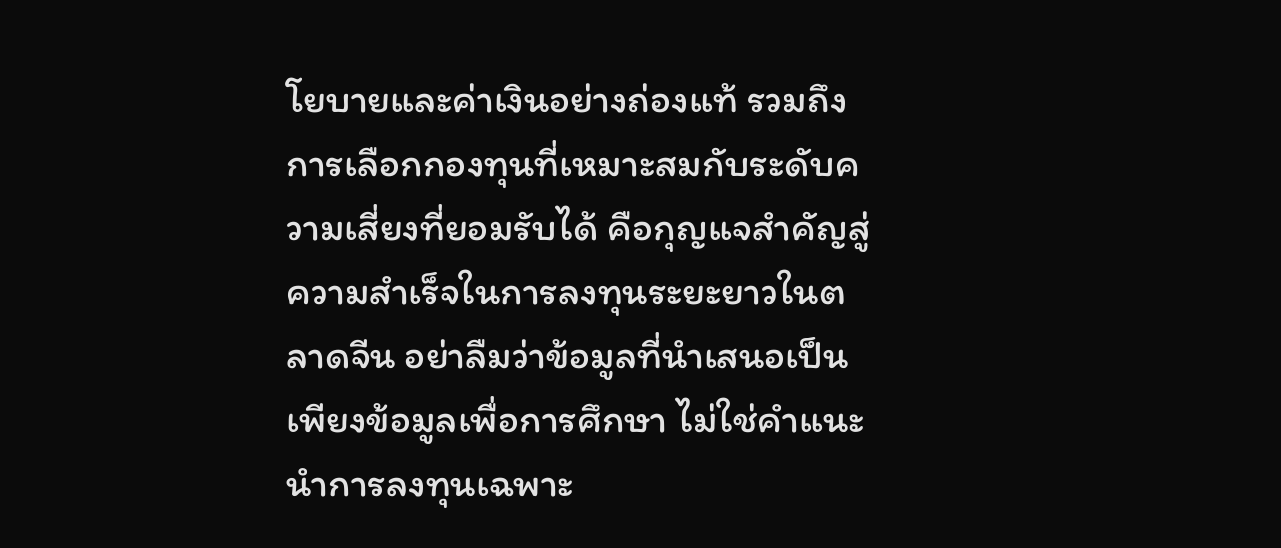โยบายและค่าเงินอย่างถ่องแท้ รวมถึงการเลือกกองทุนที่เหมาะสมกับระดับความเสี่ยงที่ยอมรับได้ คือกุญแจสำคัญสู่ความสำเร็จในการลงทุนระยะยาวในตลาดจีน อย่าลืมว่าข้อมูลที่นำเสนอเป็นเพียงข้อมูลเพื่อการศึกษา ไม่ใช่คำแนะนำการลงทุนเฉพาะ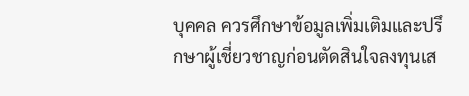บุคคล ควรศึกษาข้อมูลเพิ่มเติมและปรึกษาผู้เชี่ยวชาญก่อนตัดสินใจลงทุนเส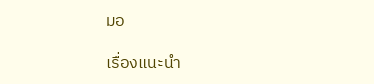มอ

เรื่องแนะนำ